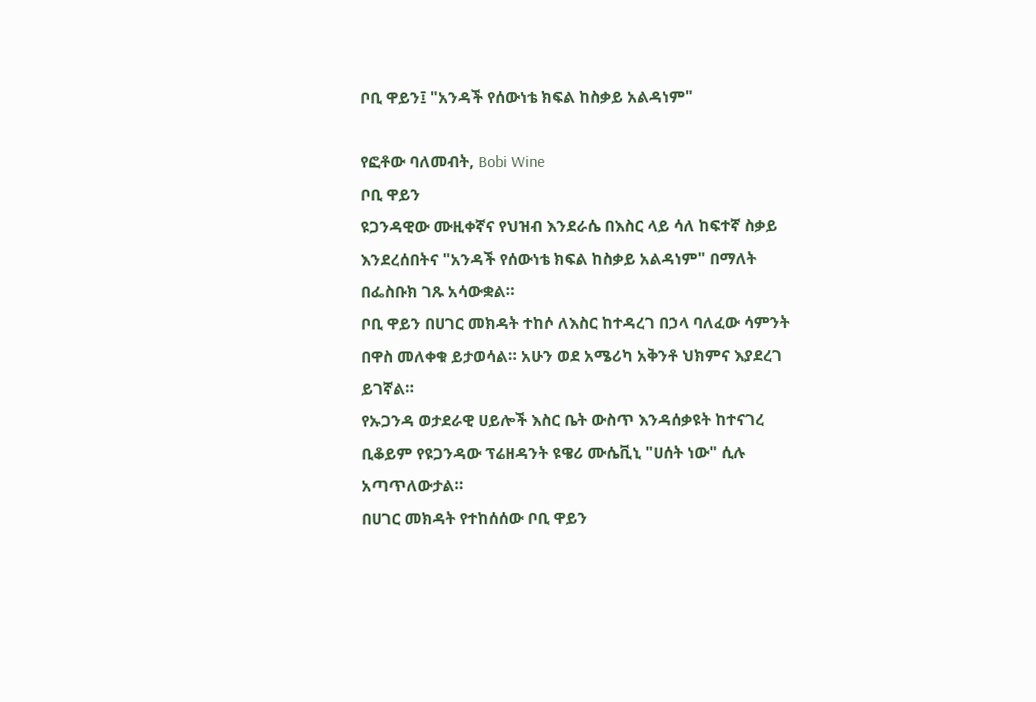ቦቢ ዋይን፤ "አንዳች የሰውነቴ ክፍል ከስቃይ አልዳነም"

የፎቶው ባለመብት, Bobi Wine
ቦቢ ዋይን
ዩጋንዳዊው ሙዚቀኛና የህዝብ እንደራሴ በእስር ላይ ሳለ ከፍተኛ ስቃይ እንደረሰበትና "አንዳች የሰውነቴ ክፍል ከስቃይ አልዳነም" በማለት በፌስቡክ ገጹ አሳውቋል።
ቦቢ ዋይን በሀገር መክዳት ተከሶ ለእስር ከተዳረገ በኃላ ባለፈው ሳምንት በዋስ መለቀቁ ይታወሳል። አሁን ወደ አሜሪካ አቅንቶ ህክምና እያደረገ ይገኛል።
የኡጋንዳ ወታደራዊ ሀይሎች እስር ቤት ውስጥ እንዳሰቃዩት ከተናገረ ቢቆይም የዩጋንዳው ፕሬዘዳንት ዩዌሪ ሙሴቪኒ "ሀሰት ነው" ሲሉ አጣጥለውታል።
በሀገር መክዳት የተከሰሰው ቦቢ ዋይን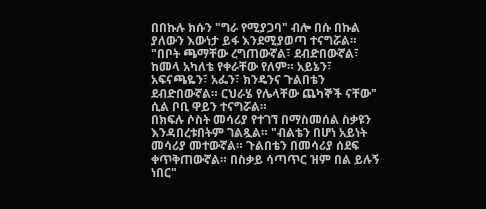በበኩሉ ክሱን "ግራ የሚያጋባ" ብሎ በሱ በኩል ያለውን እውነታ ይፋ እንደሚያወጣ ተናግሯል።
"በቦት ጫማቸው ረግጠውኛል፣ ደብድበውኛል፣ ከመላ አካለቴ የቀራቸው የለም። አይኔን፣ አፍናጫዬን፣ አፌን፣ ክንዴንና ጉልበቴን ደብድበውኛል። ርህራሄ የሌላቸው ጨካኞች ናቸው" ሲል ቦቢ ዋይን ተናግሯል።
በክፍሉ ሶስት መሳሪያ የተገኘ በማስመሰል ስቃዩን እንዳበረቱበትም ገልጿል። "ብልቴን በሆነ አይነት መሳሪያ መተውኛል። ጉልበቴን በመሳሪያ ሰደፍ ቀጥቅጠውኛል። በስቃይ ሳጣጥር ዝም በል ይሉኝ ነበር"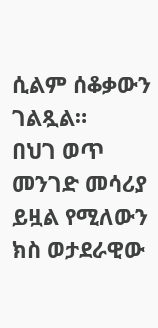ሲልም ሰቆቃውን ገልጿል።
በህገ ወጥ መንገድ መሳሪያ ይዟል የሚለውን ክስ ወታደራዊው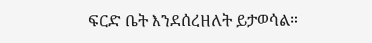ፍርድ ቤት እንደሰረዘለት ይታወሳል።